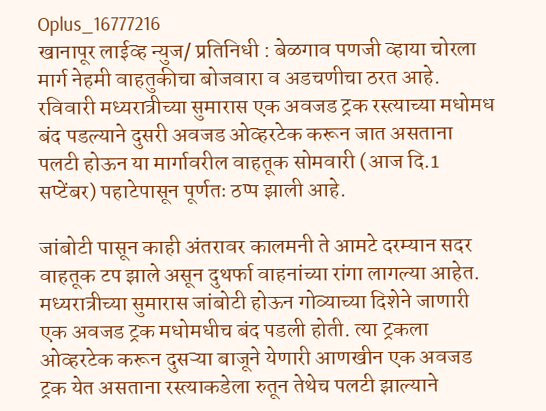Oplus_16777216
खानापूर लाईव्ह न्युज/ प्रतिनिधी : बेळगाव पणजी व्हाया चोरला मार्ग नेहमी वाहतुकीचा बोजवारा व अडचणीचा ठरत आहे. रविवारी मध्यरात्रीच्या सुमारास एक अवजड ट्रक रस्त्याच्या मधोमध बंद पडल्याने दुसरी अवजड ओव्हरटेक करून जात असताना पलटी होऊन या मार्गावरील वाहतूक सोमवारी (आज दि.1 सप्टेंबर) पहाटेपासून पूर्णतः ठप्प झाली आहे.

जांबोटी पासून काही अंतरावर कालमनी ते आमटे दरम्यान सदर वाहतूक टप झाले असून दुथर्फा वाहनांच्या रांगा लागल्या आहेत. मध्यरात्रीच्या सुमारास जांबोटी होऊन गोव्याच्या दिशेने जाणारी एक अवजड ट्रक मधोमधीच बंद पडली होती. त्या ट्रकला ओव्हरटेक करून दुसऱ्या बाजूने येणारी आणखीन एक अवजड ट्रक येत असताना रस्त्याकडेला रुतून तेथेच पलटी झाल्याने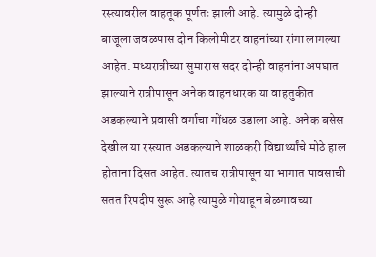रस्त्यावरील वाहतूक पूर्णतः झाली आहे. त्यामुळे दोन्ही बाजूला जवळपास दोन किलोमीटर वाहनांच्या रांगा लागल्या आहेत. मध्यरात्रीच्या सुमारास सदर दोन्ही वाहनांना अपघात झाल्याने रात्रीपासून अनेक वाहनधारक या वाहतुकीत अडकल्याने प्रवासी वर्गाचा गोंधळ उडाला आहे. अनेक बसेस देखील या रस्त्यात अडकल्याने शाळकरी विद्यार्थ्यांचे मोठे हाल होताना दिसत आहेत. त्यातच रात्रीपासून या भागात पावसाची सतत रिपदीप सुरू आहे त्यामुळे गोयाहून बेळगावच्या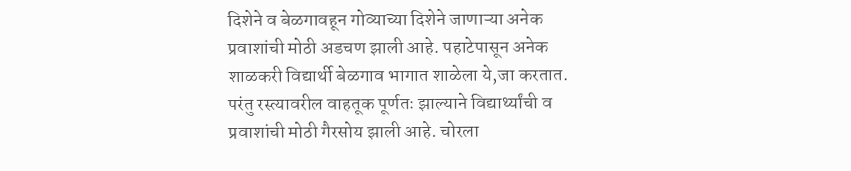दिशेने व बेळगावहून गोव्याच्या दिशेने जाणाऱ्या अनेक प्रवाशांची मोठी अडचण झाली आहे. पहाटेपासून अनेक शाळकरी विद्यार्थी बेळगाव भागात शाळेला ये,जा करतात. परंतु रस्त्यावरील वाहतूक पूर्णतः झाल्याने विद्यार्थ्यांची व प्रवाशांची मोठी गैरसोय झाली आहे. चोरला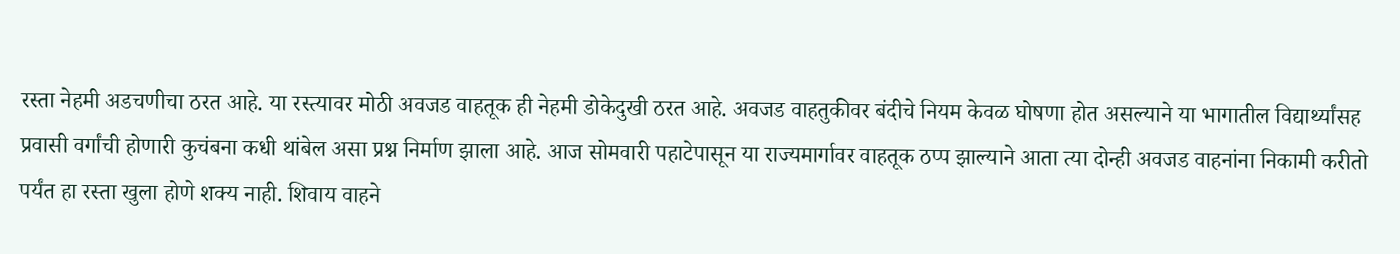रस्ता नेहमी अडचणीचा ठरत आहे. या रस्त्यावर मोठी अवजड वाहतूक ही नेहमी डोकेदुखी ठरत आहे. अवजड वाहतुकीवर बंदीचे नियम केवळ घोषणा होत असल्याने या भागातील विद्यार्थ्यांसह प्रवासी वर्गांची होणारी कुचंबना कधी थांबेल असा प्रश्न निर्माण झाला आहे. आज सोमवारी पहाटेपासून या राज्यमार्गावर वाहतूक ठप्प झाल्याने आता त्या दोन्ही अवजड वाहनांना निकामी करीतो पर्यंत हा रस्ता खुला होणे शक्य नाही. शिवाय वाहने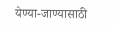येण्या-जाण्यासाठी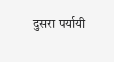दुसरा पर्यायी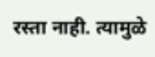रस्ता नाही. त्यामुळे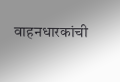वाहनधारकांची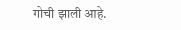गोची झाली आहे.